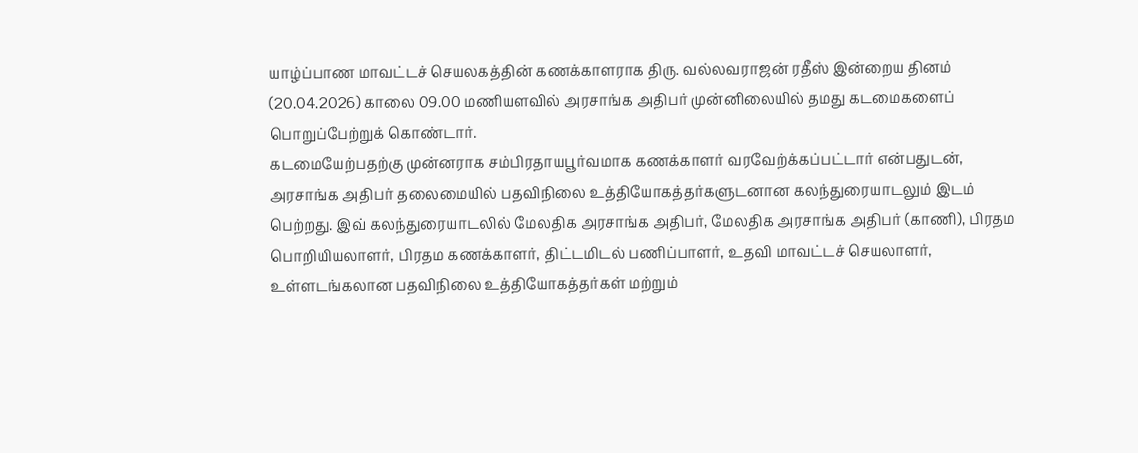யாழ்ப்பாண மாவட்டச் செயலகத்தின் கணக்காளராக திரு. வல்லவராஜன் ரதீஸ் இன்றைய தினம் (20.04.2026) காலை 09.00 மணியளவில் அரசாங்க அதிபர் முன்னிலையில் தமது கடமைகளைப் பொறுப்பேற்றுக் கொண்டார்.
கடமையேற்பதற்கு முன்னராக சம்பிரதாயபூர்வமாக கணக்காளர் வரவேற்க்கப்பட்டார் என்பதுடன், அரசாங்க அதிபர் தலைமையில் பதவிநிலை உத்தியோகத்தர்களுடனான கலந்துரையாடலும் இடம் பெற்றது. இவ் கலந்துரையாடலில் மேலதிக அரசாங்க அதிபர், மேலதிக அரசாங்க அதிபர் (காணி), பிரதம பொறியியலாளர், பிரதம கணக்காளர், திட்டமிடல் பணிப்பாளர், உதவி மாவட்டச் செயலாளர், உள்ளடங்கலான பதவிநிலை உத்தியோகத்தர்கள் மற்றும்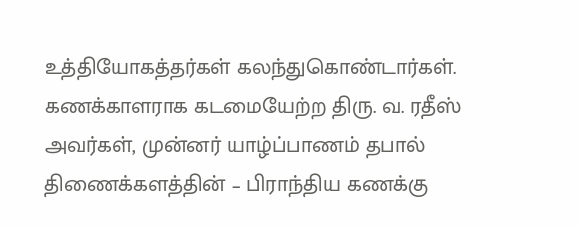உத்தியோகத்தர்கள் கலந்துகொண்டார்கள்.
கணக்காளராக கடமையேற்ற திரு. வ. ரதீஸ் அவர்கள், முன்னர் யாழ்ப்பாணம் தபால் திணைக்களத்தின் – பிராந்திய கணக்கு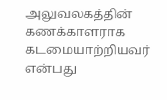அலுவலகத்தின் கணக்காளராக கடமையாற்றியவர் என்பது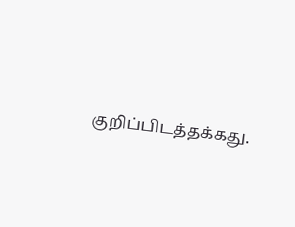குறிப்பிடத்தக்கது.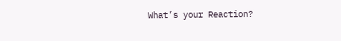What’s your Reaction?